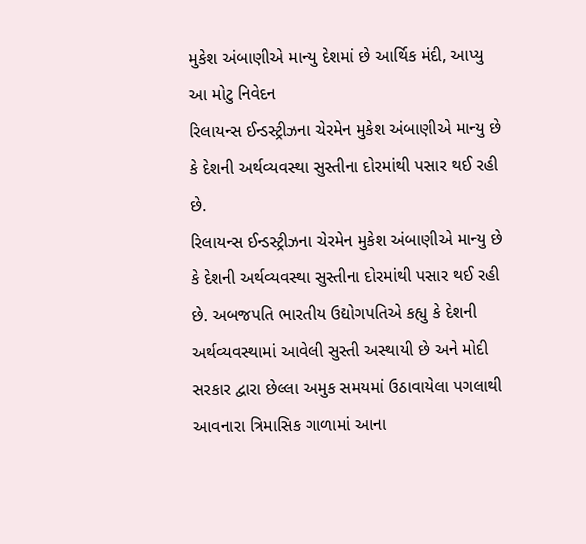મુકેશ અંબાણીએ માન્યુ દેશમાં છે આર્થિક મંદી, આપ્યુ આ મોટુ નિવેદન
રિલાયન્સ ઈન્ડસ્ટ્રીઝના ચેરમેન મુકેશ અંબાણીએ માન્યુ છે કે દેશની અર્થવ્યવસ્થા સુસ્તીના દોરમાંથી પસાર થઈ રહી છે.
રિલાયન્સ ઈન્ડસ્ટ્રીઝના ચેરમેન મુકેશ અંબાણીએ માન્યુ છે કે દેશની અર્થવ્યવસ્થા સુસ્તીના દોરમાંથી પસાર થઈ રહી છે. અબજપતિ ભારતીય ઉદ્યોગપતિએ કહ્યુ કે દેશની અર્થવ્યવસ્થામાં આવેલી સુસ્તી અસ્થાયી છે અને મોદી સરકાર દ્વારા છેલ્લા અમુક સમયમાં ઉઠાવાયેલા પગલાથી આવનારા ત્રિમાસિક ગાળામાં આના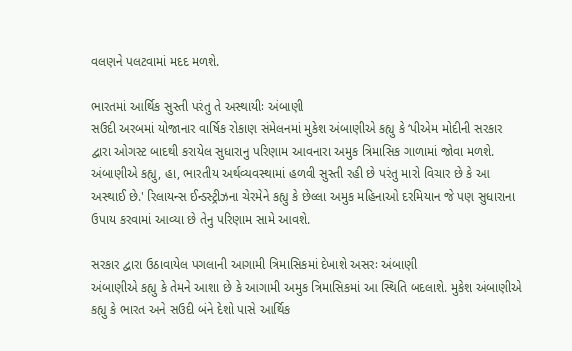વલણને પલટવામાં મદદ મળશે.

ભારતમાં આર્થિક સુસ્તી પરંતુ તે અસ્થાયીઃ અંબાણી
સઉદી અરબમાં યોજાનાર વાર્ષિક રોકાણ સંમેલનમાં મુકેશ અંબાણીએ કહ્યુ કે ‘પીએમ મોદીની સરકાર દ્વારા ઓગસ્ટ બાદથી કરાયેલ સુધારાનુ પરિણામ આવનારા અમુક ત્રિમાસિક ગાળામાં જોવા મળશે. અંબાણીએ કહ્યુ, હા, ભારતીય અર્થવ્યવસ્થામાં હળવી સુસ્તી રહી છે પરંતુ મારો વિચાર છે કે આ અસ્થાઈ છે.' રિલાયન્સ ઈન્ડસ્ટ્રીઝના ચેરમેને કહ્યુ કે છેલ્લા અમુક મહિનાઓ દરમિયાન જે પણ સુધારાના ઉપાય કરવામાં આવ્યા છે તેનુ પરિણામ સામે આવશે.

સરકાર દ્વારા ઉઠાવાયેલ પગલાની આગામી ત્રિમાસિકમાં દેખાશે અસરઃ અંબાણી
અંબાણીએ કહ્યુ કે તેમને આશા છે કે આગામી અમુક ત્રિમાસિકમાં આ સ્થિતિ બદલાશે. મુકેશ અંબાણીએ કહ્યુ કે ભારત અને સઉદી બંને દેશો પાસે આર્થિક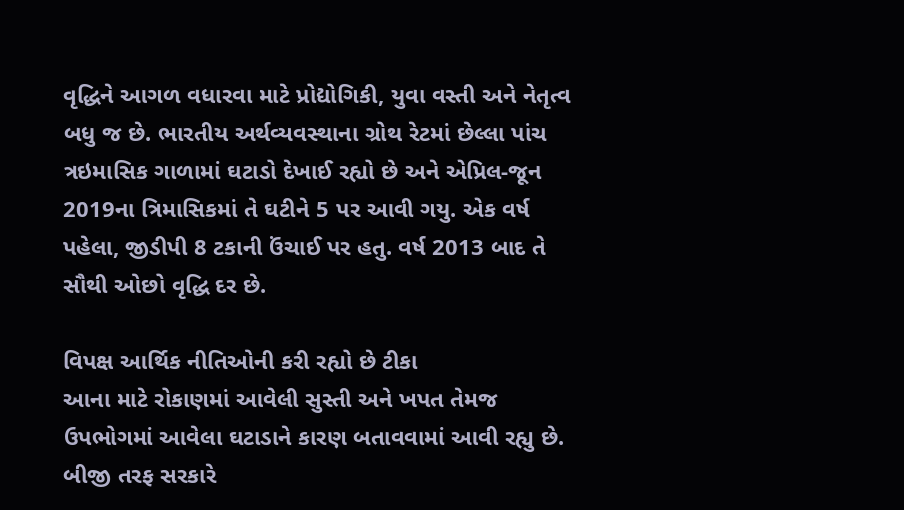વૃદ્ધિને આગળ વધારવા માટે પ્રોદ્યોગિકી, યુવા વસ્તી અને નેતૃત્વ બધુ જ છે. ભારતીય અર્થવ્યવસ્થાના ગ્રોથ રેટમાં છેલ્લા પાંચ ત્રઇમાસિક ગાળામાં ઘટાડો દેખાઈ રહ્યો છે અને એપ્રિલ-જૂન 2019ના ત્રિમાસિકમાં તે ઘટીને 5 પર આવી ગયુ. એક વર્ષ પહેલા, જીડીપી 8 ટકાની ઉંચાઈ પર હતુ. વર્ષ 2013 બાદ તે સૌથી ઓછો વૃદ્ધિ દર છે.

વિપક્ષ આર્થિક નીતિઓની કરી રહ્યો છે ટીકા
આના માટે રોકાણમાં આવેલી સુસ્તી અને ખપત તેમજ ઉપભોગમાં આવેલા ઘટાડાને કારણ બતાવવામાં આવી રહ્યુ છે. બીજી તરફ સરકારે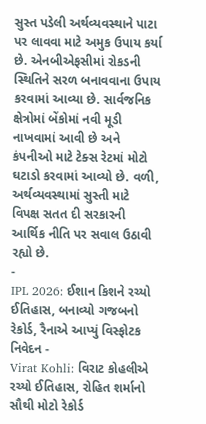સુસ્ત પડેલી અર્થવ્યવસ્થાને પાટા પર લાવવા માટે અમુક ઉપાય કર્યા છે. એનબીએફસીમાં રોકડની સ્થિતિને સરળ બનાવવાના ઉપાય કરવામાં આવ્યા છે. સાર્વજનિક ક્ષેત્રોમાં બેંકોમાં નવી મૂડી નાખવામાં આવી છે અને કંપનીઓ માટે ટેક્સ રેટમાં મોટો ઘટાડો કરવામાં આવ્યો છે. વળી, અર્થવ્યવસ્થામાં સુસ્તી માટે વિપક્ષ સતત દી સરકારની આર્થિક નીતિ પર સવાલ ઉઠાવી રહ્યો છે.
-
IPL 2026: ઈશાન કિશને રચ્યો ઈતિહાસ, બનાવ્યો ગજબનો રેકોર્ડ, રૈનાએ આપ્યું વિસ્ફોટક નિવેદન -
Virat Kohli: વિરાટ કોહલીએ રચ્યો ઈતિહાસ, રોહિત શર્માનો સૌથી મોટો રેકોર્ડ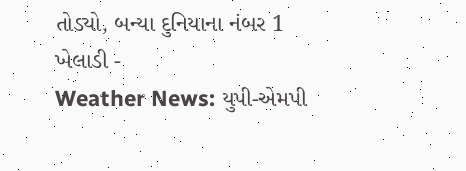તોડ્યો, બન્યા દુનિયાના નંબર 1 ખેલાડી -
Weather News: યુપી-એમપી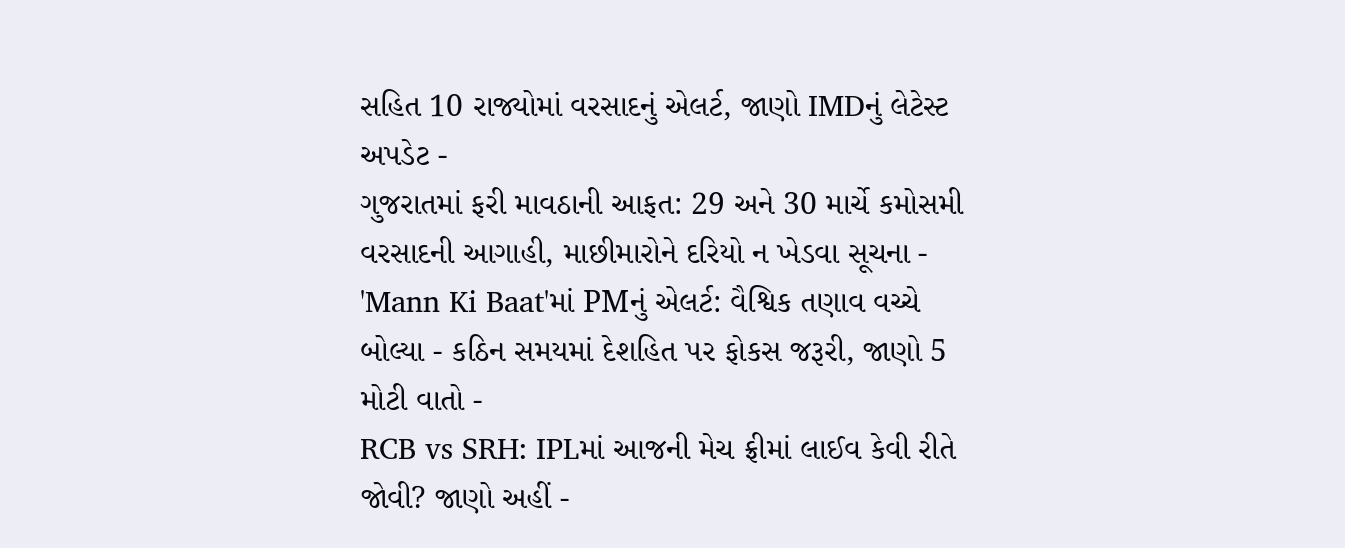સહિત 10 રાજ્યોમાં વરસાદનું એલર્ટ, જાણો IMDનું લેટેસ્ટ અપડેટ -
ગુજરાતમાં ફરી માવઠાની આફત: 29 અને 30 માર્ચે કમોસમી વરસાદની આગાહી, માછીમારોને દરિયો ન ખેડવા સૂચના -
'Mann Ki Baat'માં PMનું એલર્ટ: વૈશ્વિક તણાવ વચ્ચે બોલ્યા - કઠિન સમયમાં દેશહિત પર ફોકસ જરૂરી, જાણો 5 મોટી વાતો -
RCB vs SRH: IPLમાં આજની મેચ ફ્રીમાં લાઈવ કેવી રીતે જોવી? જાણો અહીં -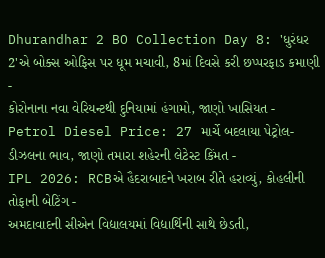Dhurandhar 2 BO Collection Day 8: 'ધુરંધર 2'એ બોક્સ ઓફિસ પર ધૂમ મચાવી, 8માં દિવસે કરી છપ્પરફાડ કમાણી -
કોરોનાના નવા વેરિયન્ટથી દુનિયામાં હંગામો, જાણો ખાસિયત -
Petrol Diesel Price: 27 માર્ચે બદલાયા પેટ્રોલ-ડીઝલના ભાવ, જાણો તમારા શહેરની લેટેસ્ટ કિંમત -
IPL 2026: RCBએ હૈદરાબાદને ખરાબ રીતે હરાવ્યું, કોહલીની તોફાની બેટિંગ -
અમદાવાદની સીએન વિદ્યાલયમાં વિદ્યાર્થિની સાથે છેડતી,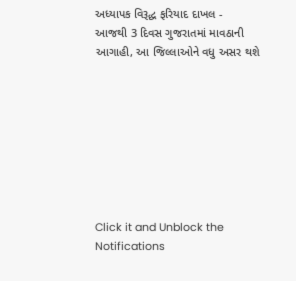અધ્યાપક વિરૂદ્ધ ફરિયાદ દાખલ -
આજથી 3 દિવસ ગુજરાતમાં માવઠાની આગાહી, આ જિલ્લાઓને વધુ અસર થશે








Click it and Unblock the Notifications